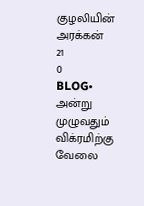குழலியின் அரக்கன்
21
0
BLOG•
அன்று முழுவதும் விக்ரமிற்கு வேலை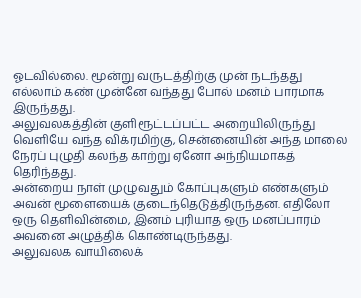ஓடவில்லை. மூன்று வருடத்திற்கு முன் நடந்தது எல்லாம் கண் முன்னே வந்தது போல் மனம் பாரமாக இருந்தது.
அலுவலகத்தின் குளிரூட்டப்பட்ட அறையிலிருந்து வெளியே வந்த விக்ரமிற்கு, சென்னையின் அந்த மாலை நேரப் புழுதி கலந்த காற்று ஏனோ அந்நியமாகத் தெரிந்தது.
அன்றைய நாள் முழுவதும் கோப்புகளும் எண்களும் அவன் மூளையைக் குடைந்தெடுத்திருந்தன. எதிலோ ஒரு தெளிவின்மை, இனம் புரியாத ஒரு மனப்பாரம் அவனை அழுத்திக் கொண்டிருந்தது.
அலுவலக வாயிலைக்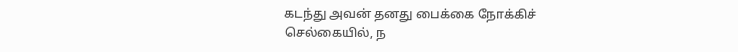கடந்து அவன் தனது பைக்கை நோக்கிச் செல்கையில், ந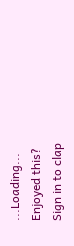...Loading...
Enjoyed this?
Sign in to clap